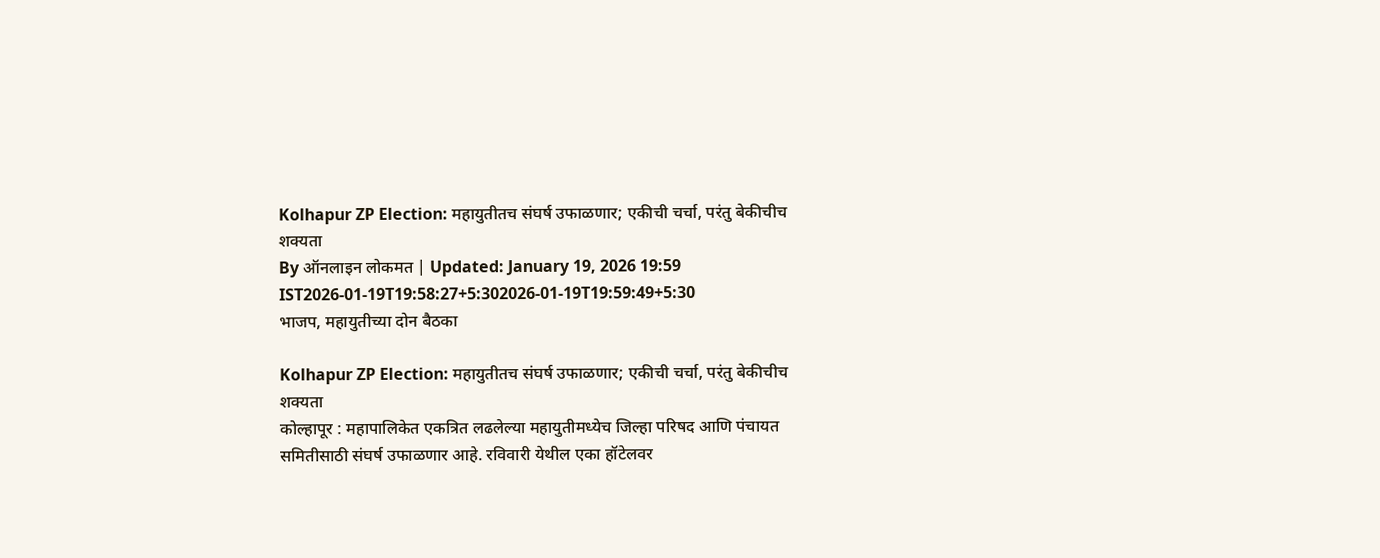Kolhapur ZP Election: महायुतीतच संघर्ष उफाळणार; एकीची चर्चा, परंतु बेकीचीच शक्यता
By ऑनलाइन लोकमत | Updated: January 19, 2026 19:59 IST2026-01-19T19:58:27+5:302026-01-19T19:59:49+5:30
भाजप, महायुतीच्या दोन बैठका

Kolhapur ZP Election: महायुतीतच संघर्ष उफाळणार; एकीची चर्चा, परंतु बेकीचीच शक्यता
कोल्हापूर : महापालिकेत एकत्रित लढलेल्या महायुतीमध्येच जिल्हा परिषद आणि पंचायत समितीसाठी संघर्ष उफाळणार आहे. रविवारी येथील एका हॉटेलवर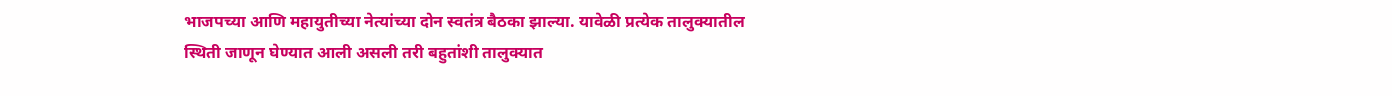भाजपच्या आणि महायुतीच्या नेत्यांच्या दोन स्वतंत्र बैठका झाल्या. यावेळी प्रत्येक तालुक्यातील स्थिती जाणून घेण्यात आली असली तरी बहुतांशी तालुक्यात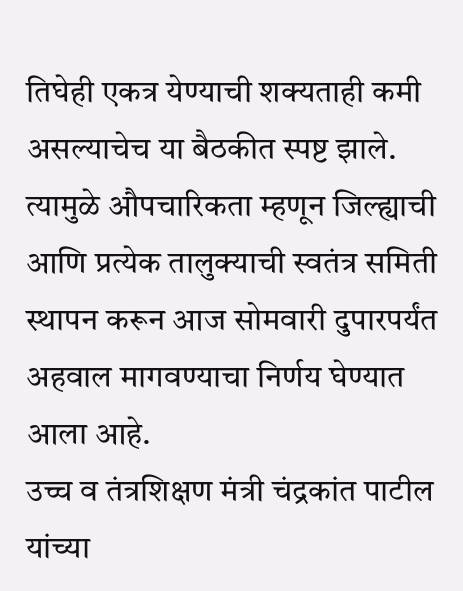तिघेही एकत्र येण्याची शक्यताही कमी असल्याचेच या बैठकीत स्पष्ट झाले. त्यामुळे औपचारिकता म्हणून जिल्ह्याची आणि प्रत्येक तालुक्याची स्वतंत्र समिती स्थापन करून आज सोमवारी दुपारपर्यंत अहवाल मागवण्याचा निर्णय घेण्यात आला आहे.
उच्च व तंत्रशिक्षण मंत्री चंद्रकांत पाटील यांच्या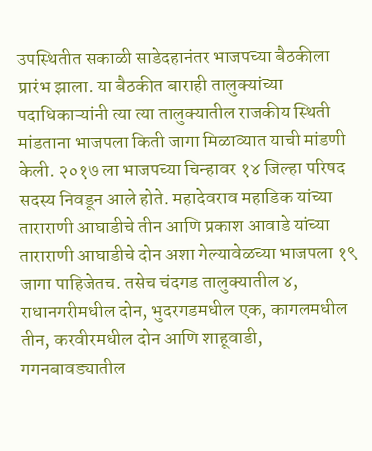उपस्थितीत सकाळी साडेदहानंतर भाजपच्या बैठकीला प्रारंभ झाला. या बैठकीत बाराही तालुक्यांच्या पदाधिकाऱ्यांनी त्या त्या तालुक्यातील राजकीय स्थिती मांडताना भाजपला किती जागा मिळाव्यात याची मांडणी केली. २०१७ ला भाजपच्या चिन्हावर १४ जिल्हा परिषद सदस्य निवडून आले होते. महादेवराव महाडिक यांच्या ताराराणी आघाडीचे तीन आणि प्रकाश आवाडे यांच्या ताराराणी आघाडीचे दोन अशा गेल्यावेळच्या भाजपला १९ जागा पाहिजेतच. तसेच चंदगड तालुक्यातील ४, राधानगरीमधील दोन, भुदरगडमधील एक, कागलमधील तीन, करवीरमधील दोन आणि शाहूवाडी, गगनबावड्यातील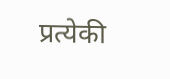प्रत्येकी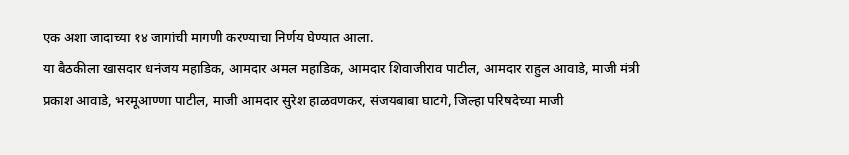एक अशा जादाच्या १४ जागांची मागणी करण्याचा निर्णय घेण्यात आला.
या बैठकीला खासदार धनंजय महाडिक, आमदार अमल महाडिक, आमदार शिवाजीराव पाटील, आमदार राहुल आवाडे, माजी मंत्री प्रकाश आवाडे, भरमूआण्णा पाटील, माजी आमदार सुरेश हाळवणकर, संजयबाबा घाटगे, जिल्हा परिषदेच्या माजी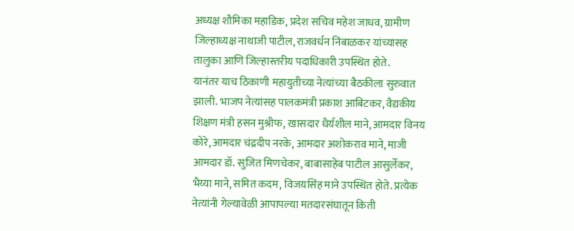अध्यक्ष शौमिका महाडिक, प्रदेश सचिव महेश जाधव, ग्रामीण जिल्हाध्यक्ष नाथाजी पाटील, राजवर्धन निंबाळकर यांच्यासह तालुका आणि जिल्हास्तरीय पदाधिकारी उपस्थित होते.
यानंतर याच ठिकाणी महायुतीच्या नेत्यांच्या बैठकीला सुरुवात झाली. भाजप नेत्यांसह पालकमंत्री प्रकाश आबिटकर, वैद्यकीय शिक्षण मंत्री हसन मुश्रीफ, खासदार धैर्यशील माने, आमदार विनय कोरे, आमदार चंद्रदीप नरके, आमदार अशोकराव माने, माजी आमदार डॉ. सुजित मिणचेकर, बाबासाहेब पाटील आसुर्लेकर, भैय्या माने, समित कदम, विजयसिंह माने उपस्थित होते. प्रत्येक नेत्यांनी गेल्यावेळी आपापल्या मतदारसंघातून किती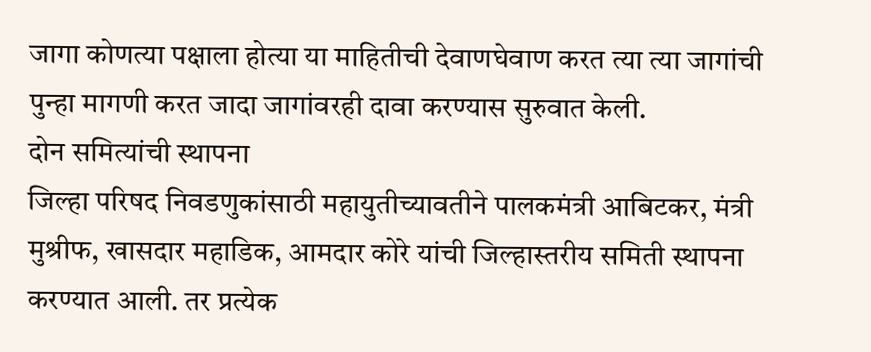जागा कोणत्या पक्षाला होत्या या माहितीची देवाणघेवाण करत त्या त्या जागांची पुन्हा मागणी करत जादा जागांवरही दावा करण्यास सुरुवात केली.
दोन समित्यांची स्थापना
जिल्हा परिषद निवडणुकांसाठी महायुतीच्यावतीने पालकमंत्री आबिटकर, मंत्री मुश्रीफ, खासदार महाडिक, आमदार कोरे यांची जिल्हास्तरीय समिती स्थापना करण्यात आली. तर प्रत्येक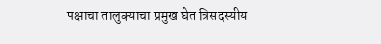पक्षाचा तालुक्याचा प्रमुख घेत त्रिसदस्यीय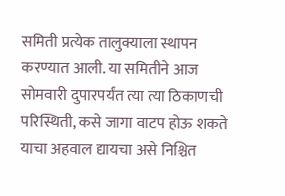समिती प्रत्येक तालुक्याला स्थापन करण्यात आली. या समितीने आज सोमवारी दुपारपर्यंत त्या त्या ठिकाणची परिस्थिती, कसे जागा वाटप होऊ शकते याचा अहवाल द्यायचा असे निश्चित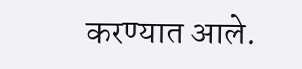करण्यात आले.